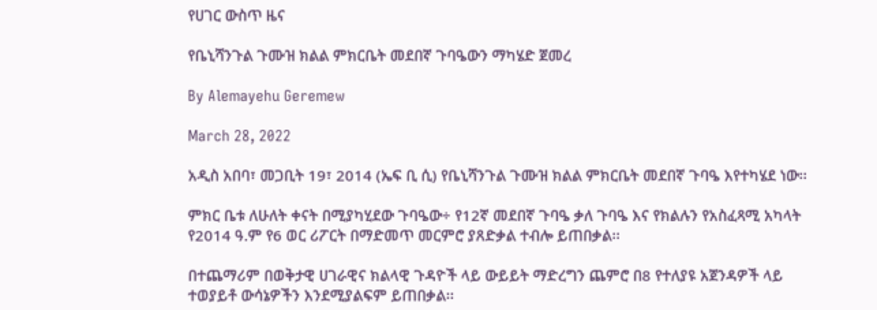የሀገር ውስጥ ዜና

የቤኒሻንጉል ጉሙዝ ክልል ምክርቤት መደበኛ ጉባዔውን ማካሄድ ጀመረ

By Alemayehu Geremew

March 28, 2022

አዲስ አበባ፣ መጋቢት 19፣ 2014 (ኤፍ ቢ ሲ) የቤኒሻንጉል ጉሙዝ ክልል ምክርቤት መደበኛ ጉባዔ እየተካሄደ ነው፡፡

ምክር ቤቱ ለሁለት ቀናት በሚያካሂደው ጉባዔው÷ የ12ኛ መደበኛ ጉባዔ ቃለ ጉባዔ እና የክልሉን የአስፈጻሚ አካላት የ2014 ዓ.ም የ6 ወር ሪፖርት በማድመጥ መርምሮ ያጸድቃል ተብሎ ይጠበቃል፡፡

በተጨማሪም በወቅታዊ ሀገራዊና ክልላዊ ጉዳዮች ላይ ውይይት ማድረግን ጨምሮ በ8 የተለያዩ አጀንዳዎች ላይ ተወያይቶ ውሳኔዎችን እንደሚያልፍም ይጠበቃል፡፡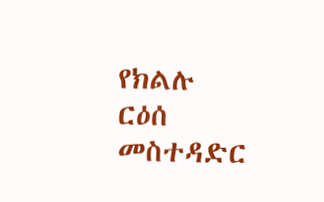የክልሉ ርዕሰ መስተዳድር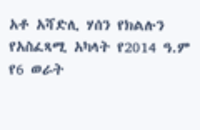አቶ አሻድሊ ሃሰን የክልሉን የአስፈጻሚ አካላት የ2014 ዓ.ም የ6 ወራት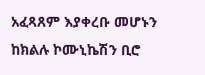አፈጻጸም እያቀረቡ መሆኑን ከክልሉ ኮሙኒኬሽን ቢሮ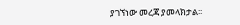ያገኘነው መረጃ ያመላክታል፡፡